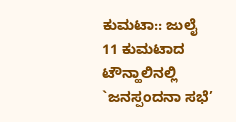ಕುಮಟಾ:: ಜುಲೈ 11 ಕುಮಟಾದ ಟೌನ್ಹಾಲಿನಲ್ಲಿ `ಜನಸ್ಪಂದನಾ ಸಭೆ’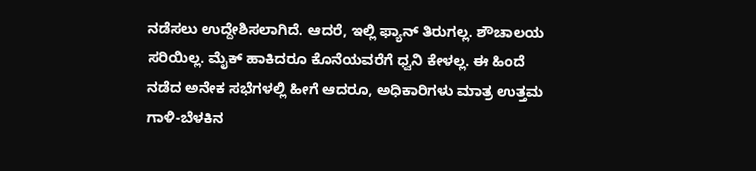ನಡೆಸಲು ಉದ್ದೇಶಿಸಲಾಗಿದೆ. ಆದರೆ, ಇಲ್ಲಿ ಫ್ಯಾನ್ ತಿರುಗಲ್ಲ. ಶೌಚಾಲಯ ಸರಿಯಿಲ್ಲ. ಮೈಕ್ ಹಾಕಿದರೂ ಕೊನೆಯವರೆಗೆ ಧ್ವನಿ ಕೇಳಲ್ಲ. ಈ ಹಿಂದೆ ನಡೆದ ಅನೇಕ ಸಭೆಗಳಲ್ಲಿ ಹೀಗೆ ಆದರೂ, ಅಧಿಕಾರಿಗಳು ಮಾತ್ರ ಉತ್ತಮ ಗಾಳಿ-ಬೆಳಕಿನ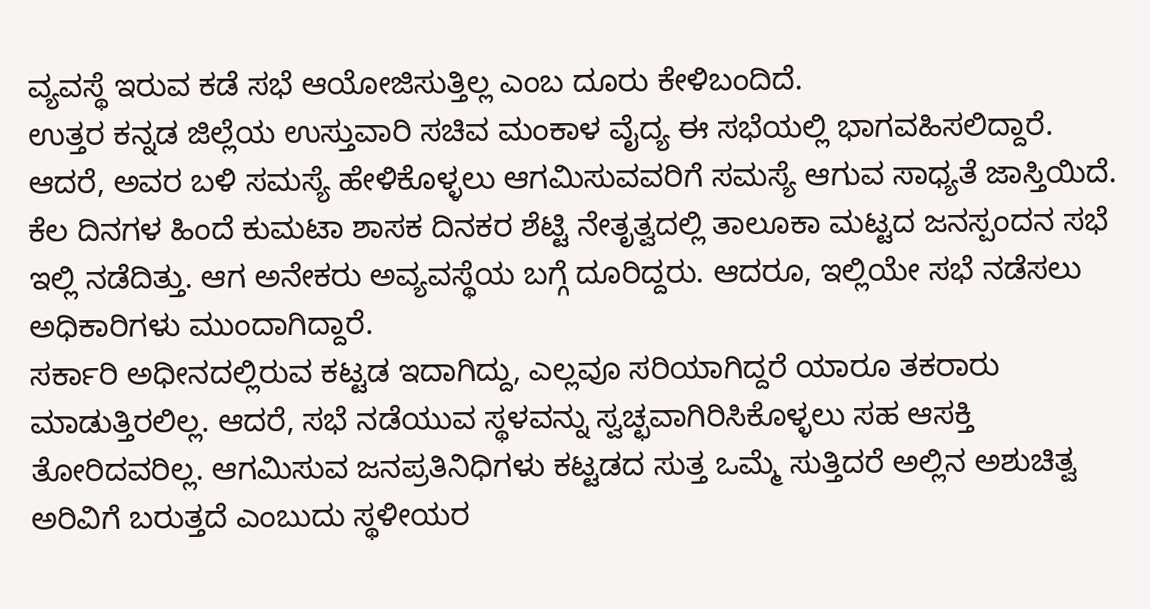ವ್ಯವಸ್ಥೆ ಇರುವ ಕಡೆ ಸಭೆ ಆಯೋಜಿಸುತ್ತಿಲ್ಲ ಎಂಬ ದೂರು ಕೇಳಿಬಂದಿದೆ.
ಉತ್ತರ ಕನ್ನಡ ಜಿಲ್ಲೆಯ ಉಸ್ತುವಾರಿ ಸಚಿವ ಮಂಕಾಳ ವೈದ್ಯ ಈ ಸಭೆಯಲ್ಲಿ ಭಾಗವಹಿಸಲಿದ್ದಾರೆ. ಆದರೆ, ಅವರ ಬಳಿ ಸಮಸ್ಯೆ ಹೇಳಿಕೊಳ್ಳಲು ಆಗಮಿಸುವವರಿಗೆ ಸಮಸ್ಯೆ ಆಗುವ ಸಾಧ್ಯತೆ ಜಾಸ್ತಿಯಿದೆ. ಕೆಲ ದಿನಗಳ ಹಿಂದೆ ಕುಮಟಾ ಶಾಸಕ ದಿನಕರ ಶೆಟ್ಟಿ ನೇತೃತ್ವದಲ್ಲಿ ತಾಲೂಕಾ ಮಟ್ಟದ ಜನಸ್ಪಂದನ ಸಭೆ ಇಲ್ಲಿ ನಡೆದಿತ್ತು. ಆಗ ಅನೇಕರು ಅವ್ಯವಸ್ಥೆಯ ಬಗ್ಗೆ ದೂರಿದ್ದರು. ಆದರೂ, ಇಲ್ಲಿಯೇ ಸಭೆ ನಡೆಸಲು ಅಧಿಕಾರಿಗಳು ಮುಂದಾಗಿದ್ದಾರೆ.
ಸರ್ಕಾರಿ ಅಧೀನದಲ್ಲಿರುವ ಕಟ್ಟಡ ಇದಾಗಿದ್ದು, ಎಲ್ಲವೂ ಸರಿಯಾಗಿದ್ದರೆ ಯಾರೂ ತಕರಾರು ಮಾಡುತ್ತಿರಲಿಲ್ಲ. ಆದರೆ, ಸಭೆ ನಡೆಯುವ ಸ್ಥಳವನ್ನು ಸ್ವಚ್ಛವಾಗಿರಿಸಿಕೊಳ್ಳಲು ಸಹ ಆಸಕ್ತಿ ತೋರಿದವರಿಲ್ಲ. ಆಗಮಿಸುವ ಜನಪ್ರತಿನಿಧಿಗಳು ಕಟ್ಟಡದ ಸುತ್ತ ಒಮ್ಮೆ ಸುತ್ತಿದರೆ ಅಲ್ಲಿನ ಅಶುಚಿತ್ವ ಅರಿವಿಗೆ ಬರುತ್ತದೆ ಎಂಬುದು ಸ್ಥಳೀಯರ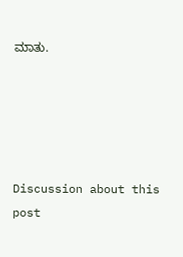ಮಾತು.





Discussion about this post